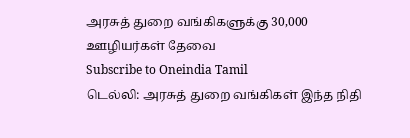அரசுத் துறை வங்கிகளுக்கு 30,000 ஊழியர்கள் தேவை
Subscribe to Oneindia Tamil
டெல்லி: அரசுத் துறை வங்கிகள் இந்த நிதி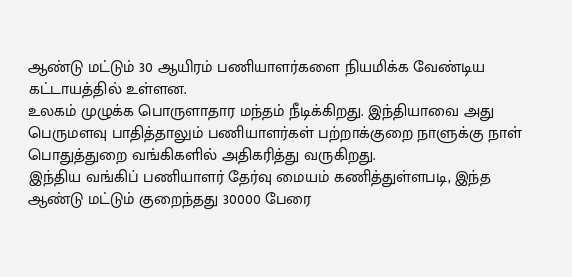ஆண்டு மட்டும் 30 ஆயிரம் பணியாளர்களை நியமிக்க வேண்டிய கட்டாயத்தில் உள்ளன.
உலகம் முழுக்க பொருளாதார மந்தம் நீடிக்கிறது. இந்தியாவை அது பெருமளவு பாதித்தாலும் பணியாளர்கள் பற்றாக்குறை நாளுக்கு நாள் பொதுத்துறை வங்கிகளில் அதிகரித்து வருகிறது.
இந்திய வங்கிப் பணியாளர் தேர்வு மையம் கணித்துள்ளபடி, இந்த ஆண்டு மட்டும் குறைந்தது 30000 பேரை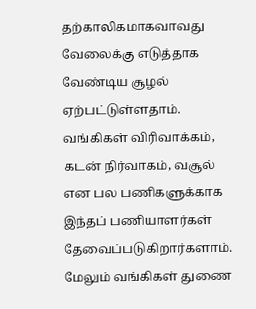தற்காலிகமாகவாவது வேலைக்கு எடுத்தாக வேண்டிய சூழல் ஏற்பட்டுள்ளதாம்.
வங்கிகள் விரிவாக்கம், கடன் நிர்வாகம், வசூல் என பல பணிகளுக்காக இந்தப் பணியாளர்கள் தேவைப்படுகிறார்களாம்.
மேலும் வங்கிகள் துணை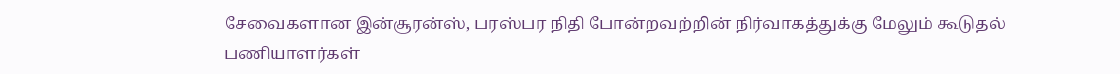சேவைகளான இன்சூரன்ஸ், பரஸ்பர நிதி போன்றவற்றின் நிர்வாகத்துக்கு மேலும் கூடுதல் பணியாளர்கள்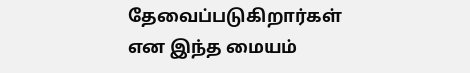தேவைப்படுகிறார்கள் என இந்த மையம்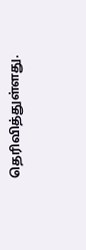தெரிவித்துள்ளது.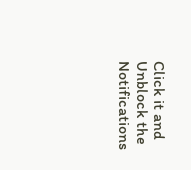Click it and Unblock the Notifications